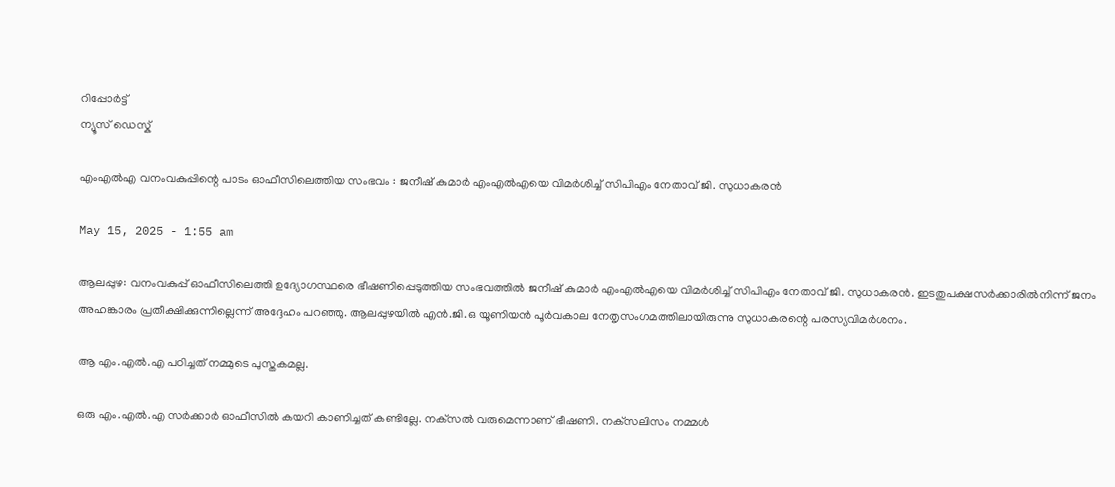റിപ്പോര്‍ട്ട്
ന്യൂസ് ഡെസ്ക്

എംഎല്‍എ വനംവകുപ്പിന്റെ പാടം ഓഫീസിലെത്തിയ സംഭവം : ജനീഷ് കുമാര്‍ എംഎല്‍എയെ വിമര്‍ശിച്ച് സിപിഎം നേതാവ് ജി. സുധാകരന്‍

May 15, 2025 - 1:55 am

ആലപ്പുഴ: വനംവകുപ്പ് ഓഫീസിലെത്തി ഉദ്യോഗസ്ഥരെ ഭീഷണിപ്പെടുത്തിയ സംഭവത്തില്‍ ജനീഷ് കുമാര്‍ എംഎല്‍എയെ വിമര്‍ശിച്ച് സിപിഎം നേതാവ് ജി. സുധാകരന്‍. ഇടതുപക്ഷസര്‍ക്കാരില്‍നിന്ന് ജനം അഹങ്കാരം പ്രതീക്ഷിക്കുന്നില്ലെന്ന് അദ്ദേഹം പറഞ്ഞു. ആലപ്പുഴയില്‍ എന്‍.ജി.ഒ യൂണിയന്‍ പൂര്‍വകാല നേതൃസംഗമത്തിലായിരുന്നു സുധാകരന്റെ പരസ്യവിമര്‍ശനം.

ആ എം.എല്‍.എ പഠിച്ചത് നമ്മുടെ പുസ്തകമല്ല.

ഒരു എം.എല്‍.എ സര്‍ക്കാര്‍ ഓഫീസില്‍ കയറി കാണിച്ചത് കണ്ടില്ലേ. നക്‌സല്‍ വരുമെന്നാണ് ഭീഷണി. നക്‌സലിസം നമ്മള്‍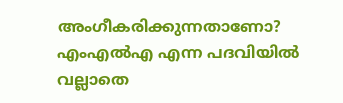അംഗീകരിക്കുന്നതാണോ? എംഎല്‍എ എന്ന പദവിയില്‍ വല്ലാതെ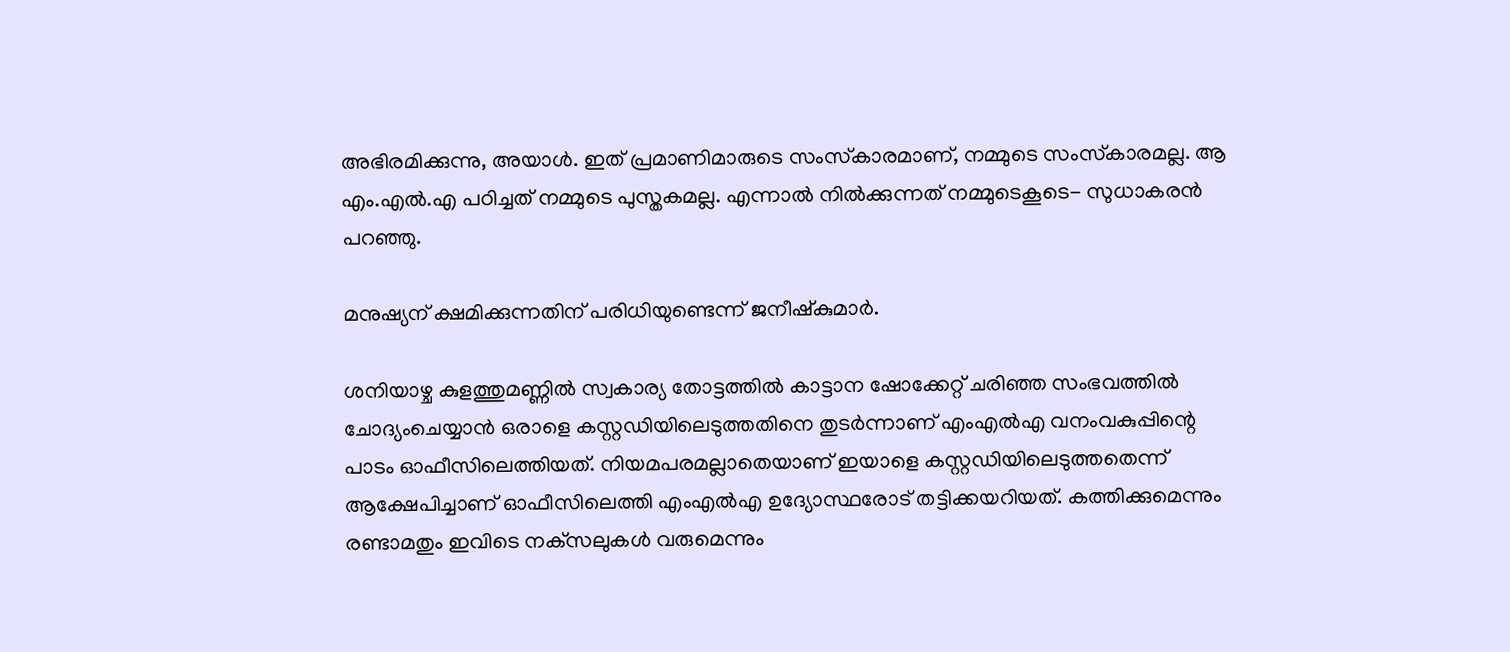അഭിരമിക്കുന്നു, അയാള്‍. ഇത് പ്രമാണിമാരുടെ സംസ്‌കാരമാണ്‌, നമ്മുടെ സംസ്‌കാരമല്ല. ആ എം.എല്‍.എ പഠിച്ചത് നമ്മുടെ പുസ്തകമല്ല. എന്നാല്‍ നില്‍ക്കുന്നത് നമ്മുടെകൂടെ- സുധാകരന്‍ പറഞ്ഞു.

മനുഷ്യന് ക്ഷമിക്കുന്നതിന് പരിധിയുണ്ടെന്ന് ജനീഷ്‌കുമാര്‍.

ശനിയാഴ്ച കുളത്തുമണ്ണില്‍ സ്വകാര്യ തോട്ടത്തില്‍ കാട്ടാന ഷോക്കേറ്റ് ചരിഞ്ഞ സംഭവത്തില്‍ ചോദ്യംചെയ്യാന്‍ ഒരാളെ കസ്റ്റഡിയിലെടുത്തതിനെ തുടര്‍ന്നാണ് എംഎല്‍എ വനംവകുപ്പിന്റെ പാടം ഓഫീസിലെത്തിയത്. നിയമപരമല്ലാതെയാണ് ഇയാളെ കസ്റ്റഡിയിലെടുത്തതെന്ന് ആക്ഷേപിച്ചാണ് ഓഫീസിലെത്തി എംഎല്‍എ ഉദ്യോസ്ഥരോട് തട്ടിക്കയറിയത്. കത്തിക്കുമെന്നും രണ്ടാമതും ഇവിടെ നക്‌സലുകള്‍ വരുമെന്നും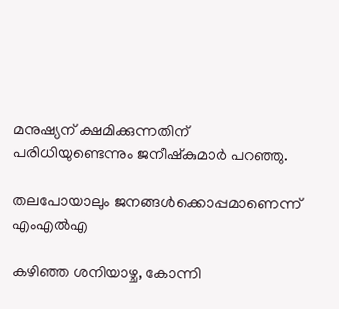മനുഷ്യന് ക്ഷമിക്കുന്നതിന് പരിധിയുണ്ടെന്നും ജനീഷ്‌കുമാര്‍ പറഞ്ഞു.

തലപോയാലും ജനങ്ങള്‍ക്കൊപ്പമാണെന്ന് എംഎൽഎ

കഴിഞ്ഞ ശനിയാഴ്ച, കോന്നി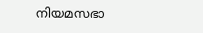നിയമസഭാ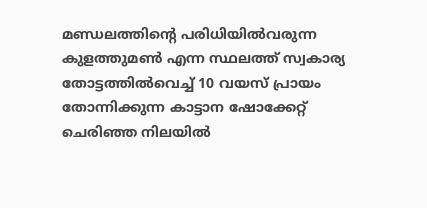മണ്ഡലത്തിന്റെ പരിധിയില്‍വരുന്ന കുളത്തുമണ്‍ എന്ന സ്ഥലത്ത് സ്വകാര്യ തോട്ടത്തില്‍വെച്ച് 10 വയസ് പ്രായം തോന്നിക്കുന്ന കാട്ടാന ഷോക്കേറ്റ് ചെരിഞ്ഞ നിലയില്‍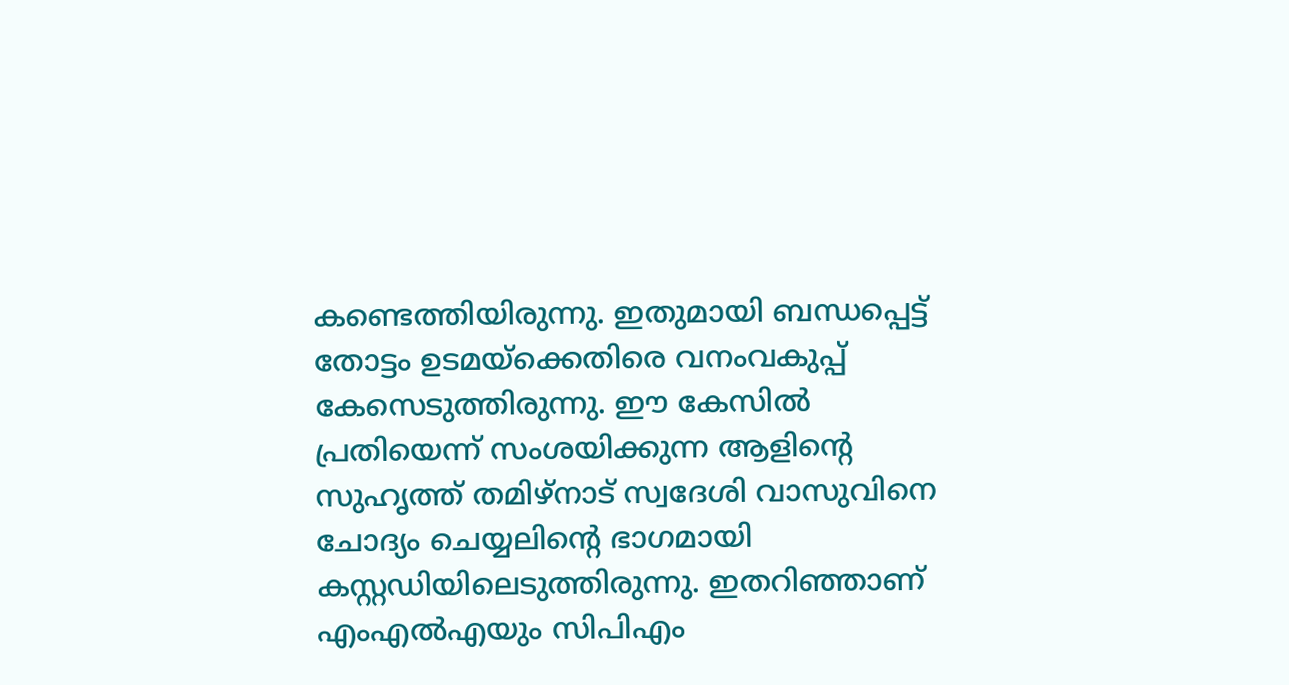കണ്ടെത്തിയിരുന്നു. ഇതുമായി ബന്ധപ്പെട്ട് തോട്ടം ഉടമയ്‌ക്കെതിരെ വനംവകുപ്പ് കേസെടുത്തിരുന്നു. ഈ കേസില്‍ പ്രതിയെന്ന് സംശയിക്കുന്ന ആളിന്റെ സുഹൃത്ത് തമിഴ്‌നാട് സ്വദേശി വാസുവിനെ ചോദ്യം ചെയ്യലിന്റെ ഭാഗമായി കസ്റ്റഡിയിലെടുത്തിരുന്നു. ഇതറിഞ്ഞാണ് എംഎല്‍എയും സിപിഎം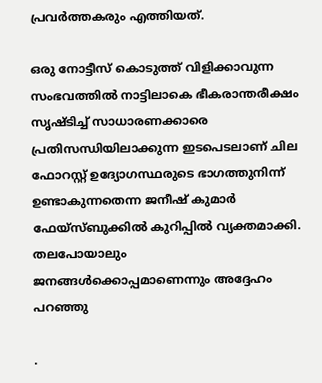പ്രവര്‍ത്തകരും എത്തിയത്.

ഒരു നോട്ടീസ് കൊടുത്ത് വിളിക്കാവുന്ന സംഭവത്തില്‍ നാട്ടിലാകെ ഭീകരാന്തരീക്ഷം സൃഷ്ടിച്ച് സാധാരണക്കാരെ പ്രതിസന്ധിയിലാക്കുന്ന ഇടപെടലാണ് ചില ഫോറസ്റ്റ് ഉദ്യോഗസ്ഥരുടെ ഭാഗത്തുനിന്ന് ഉണ്ടാകുന്നതെന്ന ജനീഷ് കുമാര്‍ ഫേയ്‌സ്ബുക്കില്‍ കുറിപ്പില്‍ വ്യക്തമാക്കി. തലപോയാലും ജനങ്ങള്‍ക്കൊപ്പമാണെന്നും അദ്ദേഹം പറഞ്ഞു

.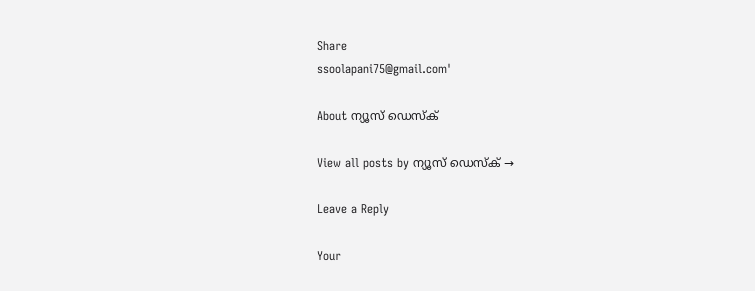Share
ssoolapani75@gmail.com'

About ന്യൂസ് ഡെസ്ക്

View all posts by ന്യൂസ് ഡെസ്ക് →

Leave a Reply

Your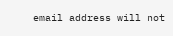email address will not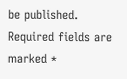be published. Required fields are marked *